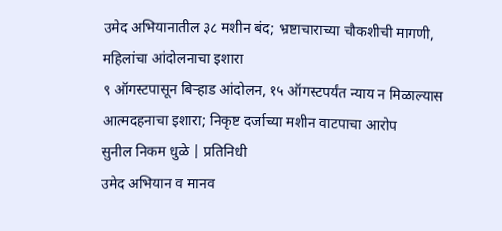उमेद अभियानातील ३८ मशीन बंद; भ्रष्टाचाराच्या चौकशीची मागणी, महिलांचा आंदोलनाचा इशारा
९ ऑगस्टपासून बिऱ्हाड आंदोलन, १५ ऑगस्टपर्यंत न्याय न मिळाल्यास आत्मदहनाचा इशारा; निकृष्ट दर्जाच्या मशीन वाटपाचा आरोप
सुनील निकम धुळे | प्रतिनिधी
उमेद अभियान व मानव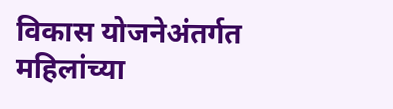विकास योजनेअंतर्गत महिलांच्या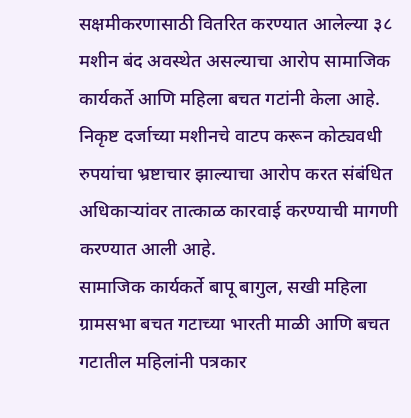सक्षमीकरणासाठी वितरित करण्यात आलेल्या ३८ मशीन बंद अवस्थेत असल्याचा आरोप सामाजिक कार्यकर्ते आणि महिला बचत गटांनी केला आहे. निकृष्ट दर्जाच्या मशीनचे वाटप करून कोट्यवधी रुपयांचा भ्रष्टाचार झाल्याचा आरोप करत संबंधित अधिकाऱ्यांवर तात्काळ कारवाई करण्याची मागणी करण्यात आली आहे.
सामाजिक कार्यकर्ते बापू बागुल, सखी महिला ग्रामसभा बचत गटाच्या भारती माळी आणि बचत गटातील महिलांनी पत्रकार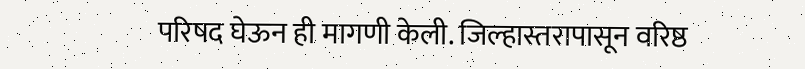परिषद घेऊन ही मागणी केली. जिल्हास्तरापासून वरिष्ठ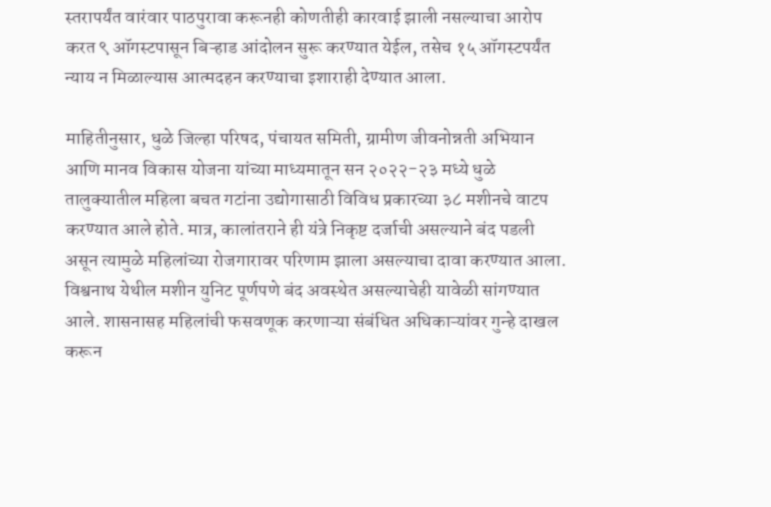स्तरापर्यंत वारंवार पाठपुरावा करूनही कोणतीही कारवाई झाली नसल्याचा आरोप करत ९ ऑगस्टपासून बिऱ्हाड आंदोलन सुरू करण्यात येईल, तसेच १५ ऑगस्टपर्यंत न्याय न मिळाल्यास आत्मदहन करण्याचा इशाराही देण्यात आला.

माहितीनुसार, धुळे जिल्हा परिषद, पंचायत समिती, ग्रामीण जीवनोन्नती अभियान आणि मानव विकास योजना यांच्या माध्यमातून सन २०२२-२३ मध्ये धुळे तालुक्यातील महिला बचत गटांना उद्योगासाठी विविध प्रकारच्या ३८ मशीनचे वाटप करण्यात आले होते. मात्र, कालांतराने ही यंत्रे निकृष्ट दर्जाची असल्याने बंद पडली असून त्यामुळे महिलांच्या रोजगारावर परिणाम झाला असल्याचा दावा करण्यात आला.
विश्वनाथ येथील मशीन युनिट पूर्णपणे बंद अवस्थेत असल्याचेही यावेळी सांगण्यात आले. शासनासह महिलांची फसवणूक करणाऱ्या संबंधित अधिकाऱ्यांवर गुन्हे दाखल करून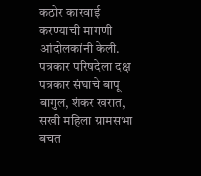कठोर कारवाई करण्याची मागणी आंदोलकांनी केली.
पत्रकार परिषदेला दक्ष पत्रकार संघाचे बापू बागुल, शंकर खरात, सखी महिला ग्रामसभा बचत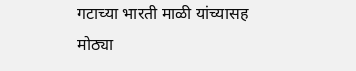गटाच्या भारती माळी यांच्यासह मोठ्या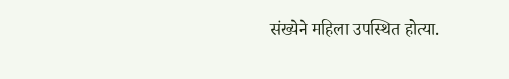संख्येने महिला उपस्थित होत्या.